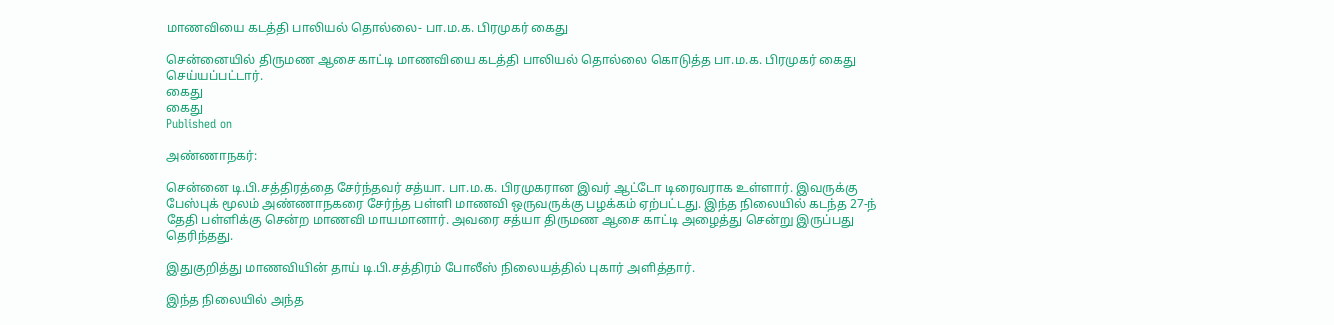மாணவியை கடத்தி பாலியல் தொல்லை- பா.ம.க. பிரமுகர் கைது

சென்னையில் திருமண ஆசை காட்டி மாணவியை கடத்தி பாலியல் தொல்லை கொடுத்த பா.ம.க. பிரமுகர் கைது செய்யப்பட்டார்.
கைது
கைது
Published on

அண்ணாநகர்:

சென்னை டி.பி.சத்திரத்தை சேர்ந்தவர் சத்யா. பா.ம.க. பிரமுகரான இவர் ஆட்டோ டிரைவராக உள்ளார். இவருக்கு பேஸ்புக் மூலம் அண்ணாநகரை சேர்ந்த பள்ளி மாணவி ஒருவருக்கு பழக்கம் ஏற்பட்டது. இந்த நிலையில் கடந்த 27-ந் தேதி பள்ளிக்கு சென்ற மாணவி மாயமானார். அவரை சத்யா திருமண ஆசை காட்டி அழைத்து சென்று இருப்பது தெரிந்தது.

இதுகுறித்து மாணவியின் தாய் டி.பி.சத்திரம் போலீஸ் நிலையத்தில் புகார் அளித்தார்.

இந்த நிலையில் அந்த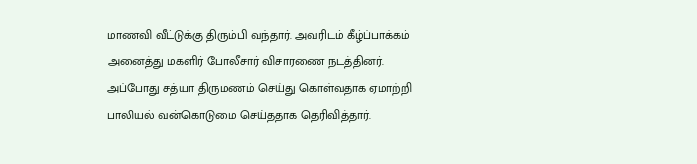மாணவி வீட்டுக்கு திரும்பி வந்தார். அவரிடம் கீழ்ப்பாக்கம் அனைத்து மகளிர் போலீசார் விசாரணை நடத்தினர். அப்போது சத்யா திருமணம் செய்து கொள்வதாக ஏமாற்றி பாலியல் வன்கொடுமை செய்ததாக தெரிவித்தார்.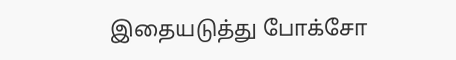இதையடுத்து போக்சோ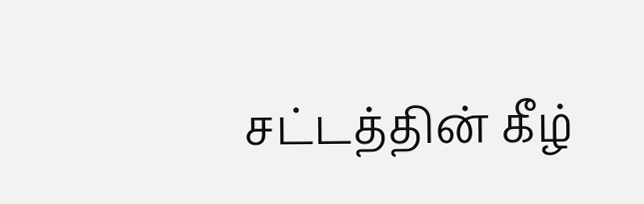சட்டத்தின் கீழ்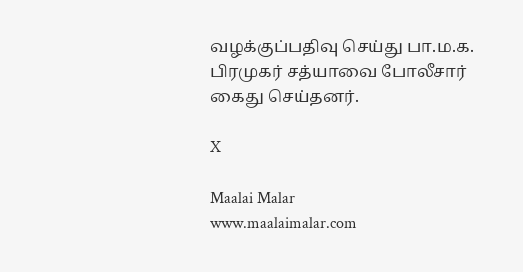வழக்குப்பதிவு செய்து பா.ம.க. பிரமுகர் சத்யாவை போலீசார் கைது செய்தனர்.

X

Maalai Malar
www.maalaimalar.com